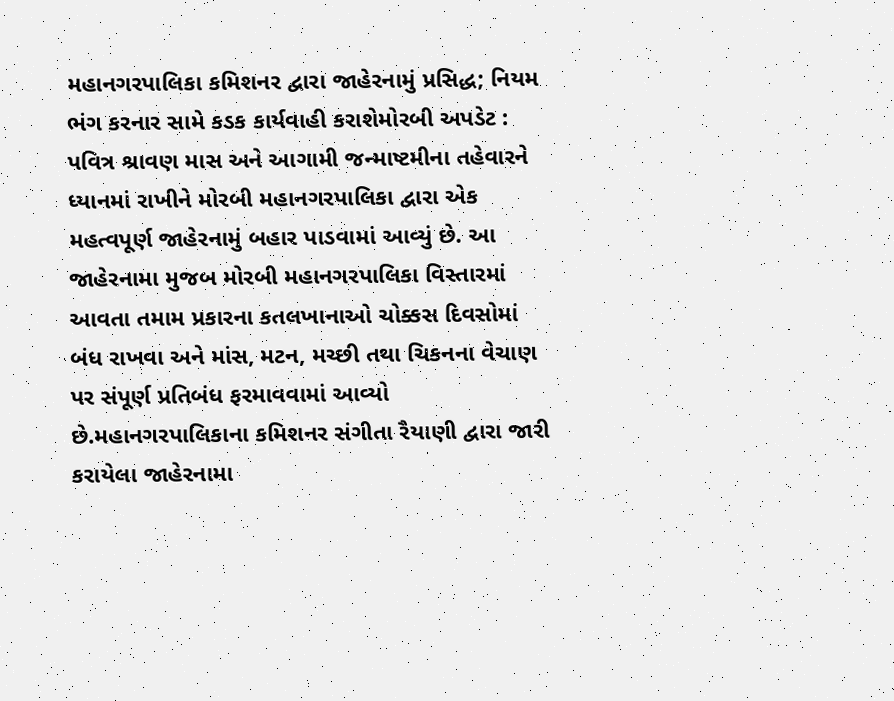મહાનગરપાલિકા કમિશનર દ્વારા જાહેરનામું પ્રસિદ્ધ; નિયમ ભંગ કરનાર સામે કડક કાર્યવાહી કરાશેમોરબી અપડેટ : પવિત્ર શ્રાવણ માસ અને આગામી જન્માષ્ટમીના તહેવારને ધ્યાનમાં રાખીને મોરબી મહાનગરપાલિકા દ્વારા એક મહત્વપૂર્ણ જાહેરનામું બહાર પાડવામાં આવ્યું છે. આ જાહેરનામા મુજબ મોરબી મહાનગરપાલિકા વિસ્તારમાં આવતા તમામ પ્રકારના કતલખાનાઓ ચોક્કસ દિવસોમાં બંધ રાખવા અને માંસ, મટન, મચ્છી તથા ચિકનના વેચાણ પર સંપૂર્ણ પ્રતિબંધ ફરમાવવામાં આવ્યો છે.મહાનગરપાલિકાના કમિશનર સંગીતા રૈયાણી દ્વારા જારી કરાયેલા જાહેરનામા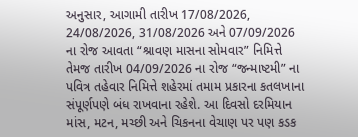અનુસાર, આગામી તારીખ 17/08/2026, 24/08/2026, 31/08/2026 અને 07/09/2026 ના રોજ આવતા “શ્રાવણ માસના સોમવાર” નિમિત્તે તેમજ તારીખ 04/09/2026 ના રોજ “જન્માષ્ટમી” ના પવિત્ર તહેવાર નિમિત્તે શહેરમાં તમામ પ્રકારના કતલખાના સંપૂર્ણપણે બંધ રાખવાના રહેશે. આ દિવસો દરમિયાન માંસ, મટન, મચ્છી અને ચિકનના વેચાણ પર પણ કડક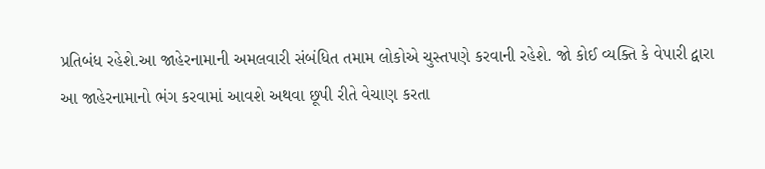પ્રતિબંધ રહેશે.આ જાહેરનામાની અમલવારી સંબંધિત તમામ લોકોએ ચુસ્તપણે કરવાની રહેશે. જો કોઈ વ્યક્તિ કે વેપારી દ્વારા આ જાહેરનામાનો ભંગ કરવામાં આવશે અથવા છૂપી રીતે વેચાણ કરતા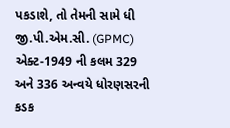પકડાશે, તો તેમની સામે ધી જી.પી.એમ.સી. (GPMC) એક્ટ-1949 ની કલમ 329 અને 336 અન્વયે ધોરણસરની કડક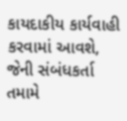કાયદાકીય કાર્યવાહી કરવામાં આવશે, જેની સંબંધકર્તા તમામે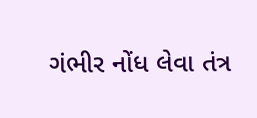ગંભીર નોંધ લેવા તંત્ર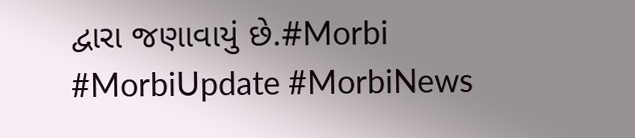દ્વારા જણાવાયું છે.#Morbi #MorbiUpdate #MorbiNews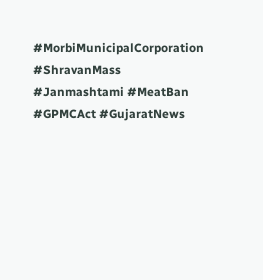#MorbiMunicipalCorporation #ShravanMass #Janmashtami #MeatBan #GPMCAct #GujaratNews